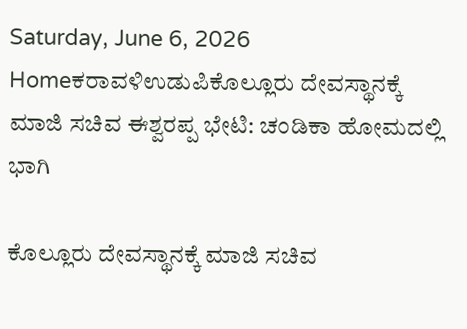Saturday, June 6, 2026
Homeಕರಾವಳಿಉಡುಪಿಕೊಲ್ಲೂರು ದೇವಸ್ಥಾನಕ್ಕೆ ಮಾಜಿ ಸಚಿವ ಈಶ್ವರಪ್ಪ ಭೇಟಿ: ಚಂಡಿಕಾ ಹೋಮದಲ್ಲಿ ಭಾಗಿ

ಕೊಲ್ಲೂರು ದೇವಸ್ಥಾನಕ್ಕೆ ಮಾಜಿ ಸಚಿವ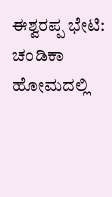ಈಶ್ವರಪ್ಪ ಭೇಟಿ: ಚಂಡಿಕಾ ಹೋಮದಲ್ಲಿ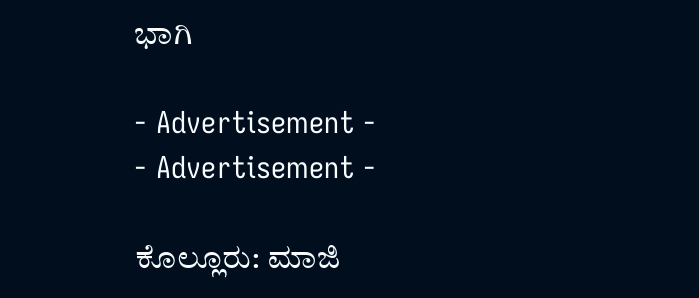ಭಾಗಿ

- Advertisement -
- Advertisement -

ಕೊಲ್ಲೂರು: ಮಾಜಿ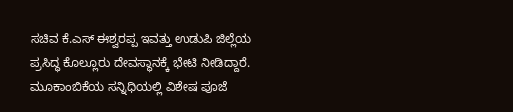ಸಚಿವ ಕೆ.ಎಸ್ ಈಶ್ವರಪ್ಪ ಇವತ್ತು ಉಡುಪಿ ಜಿಲ್ಲೆಯ ಪ್ರಸಿದ್ಧ ಕೊಲ್ಲೂರು ದೇವಸ್ಥಾನಕ್ಕೆ ಭೇಟಿ ನೀಡಿದ್ದಾರೆ. ಮೂಕಾಂಬಿಕೆಯ ಸನ್ನಿಧಿಯಲ್ಲಿ ವಿಶೇಷ ಪೂಜೆ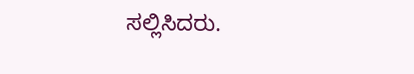ಸಲ್ಲಿಸಿದರು.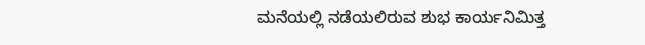ಮನೆಯಲ್ಲಿ ನಡೆಯಲಿರುವ ಶುಭ ಕಾರ್ಯನಿಮಿತ್ತ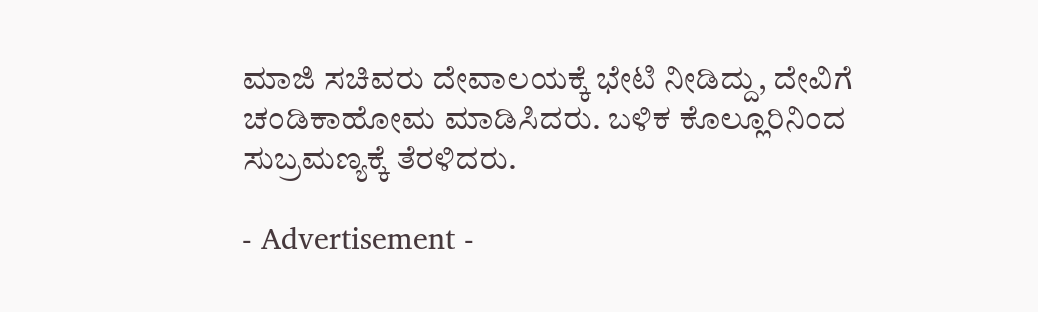ಮಾಜಿ ಸಚಿವರು ದೇವಾಲಯಕ್ಕೆ ಭೇಟಿ ನೀಡಿದ್ದು, ದೇವಿಗೆ ಚಂಡಿಕಾಹೋಮ ಮಾಡಿಸಿದರು. ಬಳಿಕ ಕೊಲ್ಲೂರಿನಿಂದ ಸುಬ್ರಮಣ್ಯಕ್ಕೆ ತೆರಳಿದರು.

- Advertisement -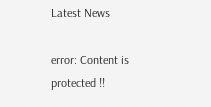Latest News

error: Content is protected !!